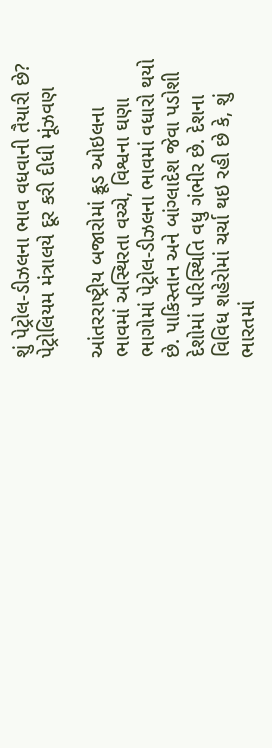શું પેટ્રોલ-ડીઝલના ભાવ વધવાની તૈયારી છે? પેટ્રોલિયમ મંત્રાલયે દૂર કરી દીધી મૂંઝવણ

આંતરરાષ્ટ્રીય બજારોમાં ક્રૂડ ઓઇલના ભાવમાં અસ્થિરતા વચ્ચે, વિશ્વના ઘણા ભાગોમાં પેટ્રોલ-ડીઝલના ભાવમાં વધારો થયો છે. પાકિસ્તાન અને બાંગ્લાદેશ જેવા પડોશી દેશોમાં પરિસ્થિતિ વધુ ગંભીર છે. દેશના વિવિધ શહેરોમાં ચર્ચા થઇ રહી છે કે, શું ભારતમાં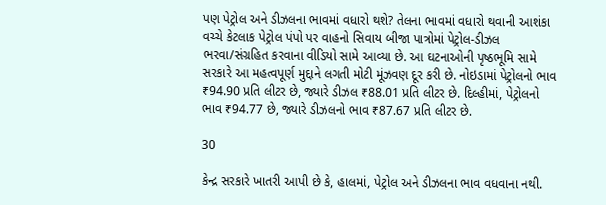પણ પેટ્રોલ અને ડીઝલના ભાવમાં વધારો થશે? તેલના ભાવમાં વધારો થવાની આશંકા વચ્ચે કેટલાક પેટ્રોલ પંપો પર વાહનો સિવાય બીજા પાત્રોમાં પેટ્રોલ-ડીઝલ ભરવા/સંગ્રહિત કરવાના વીડિયો સામે આવ્યા છે. આ ઘટનાઓની પૃષ્ઠભૂમિ સામે સરકારે આ મહત્વપૂર્ણ મુદ્દાને લગતી મોટી મૂંઝવણ દૂર કરી છે. નોઇડામાં પેટ્રોલનો ભાવ ₹94.90 પ્રતિ લીટર છે, જ્યારે ડીઝલ ₹88.01 પ્રતિ લીટર છે. દિલ્હીમાં, પેટ્રોલનો ભાવ ₹94.77 છે, જ્યારે ડીઝલનો ભાવ ₹87.67 પ્રતિ લીટર છે.

30

કેન્દ્ર સરકારે ખાતરી આપી છે કે, હાલમાં, પેટ્રોલ અને ડીઝલના ભાવ વધવાના નથી.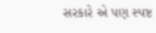સરકારે એ પણ સ્પષ્ટ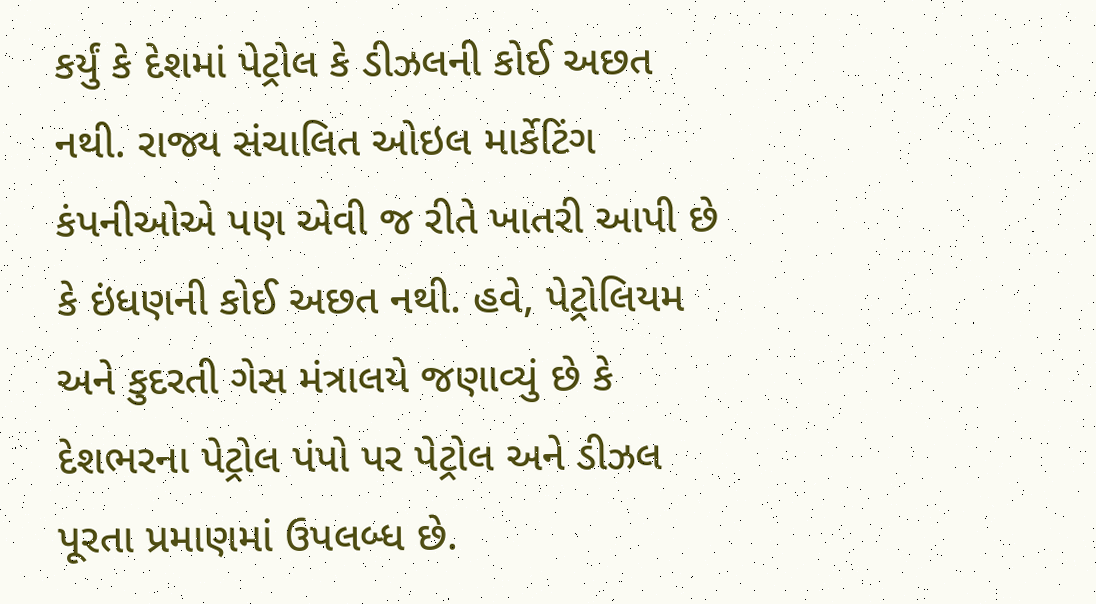કર્યું કે દેશમાં પેટ્રોલ કે ડીઝલની કોઈ અછત નથી. રાજ્ય સંચાલિત ઓઇલ માર્કેટિંગ કંપનીઓએ પણ એવી જ રીતે ખાતરી આપી છે કે ઇંધણની કોઈ અછત નથી. હવે, પેટ્રોલિયમ અને કુદરતી ગેસ મંત્રાલયે જણાવ્યું છે કે દેશભરના પેટ્રોલ પંપો પર પેટ્રોલ અને ડીઝલ પૂરતા પ્રમાણમાં ઉપલબ્ધ છે.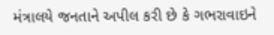મંત્રાલયે જનતાને અપીલ કરી છે કે ગભરાવાઇને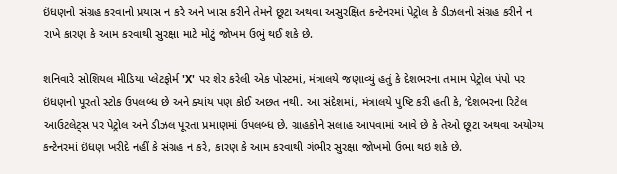ઇંધણનો સંગ્રહ કરવાનો પ્રયાસ ન કરે અને ખાસ કરીને તેમને છૂટા અથવા અસુરક્ષિત કન્ટેનરમાં પેટ્રોલ કે ડીઝલનો સંગ્રહ કરીને ન રાખે કારણ કે આમ કરવાથી સુરક્ષા માટે મોટું જોખમ ઉભું થઈ શકે છે.

શનિવારે સોશિયલ મીડિયા પ્લેટફોર્મ 'X' પર શેર કરેલી એક પોસ્ટમાં, મંત્રાલયે જણાવ્યું હતું કે દેશભરના તમામ પેટ્રોલ પંપો પર ઇંધણનો પૂરતો સ્ટોક ઉપલબ્ધ છે અને ક્યાંય પણ કોઈ અછત નથી. આ સંદેશમાં, મંત્રાલયે પુષ્ટિ કરી હતી કે, ‘દેશભરના રિટેલ આઉટલેટ્સ પર પેટ્રોલ અને ડીઝલ પૂરતા પ્રમાણમાં ઉપલબ્ધ છે. ગ્રાહકોને સલાહ આપવામાં આવે છે કે તેઓ છૂટા અથવા અયોગ્ય કન્ટેનરમાં ઇંધણ ખરીદે નહીં કે સંગ્રહ ન કરે, કારણ કે આમ કરવાથી ગંભીર સુરક્ષા જોખમો ઉભા થઇ શકે છે.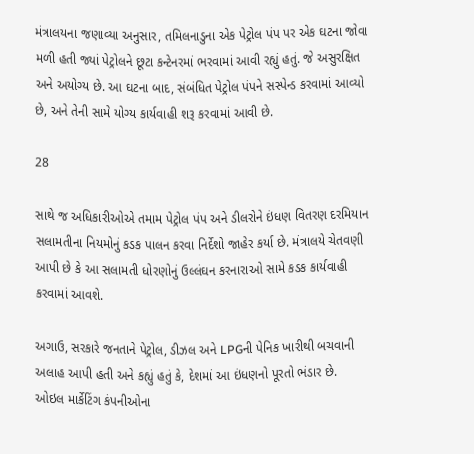મંત્રાલયના જણાવ્યા અનુસાર, તમિલનાડુના એક પેટ્રોલ પંપ પર એક ઘટના જોવા મળી હતી જ્યાં પેટ્રોલને છૂટા કન્ટેનરમાં ભરવામાં આવી રહ્યું હતું. જે અસુરક્ષિત અને અયોગ્ય છે. આ ઘટના બાદ, સંબંધિત પેટ્રોલ પંપને સસ્પેન્ડ કરવામાં આવ્યો છે, અને તેની સામે યોગ્ય કાર્યવાહી શરૂ કરવામાં આવી છે.

28

સાથે જ અધિકારીઓએ તમામ પેટ્રોલ પંપ અને ડીલરોને ઇંધણ વિતરણ દરમિયાન સલામતીના નિયમોનું કડક પાલન કરવા નિર્દેશો જાહેર કર્યા છે. મંત્રાલયે ચેતવણી આપી છે કે આ સલામતી ધોરણોનું ઉલ્લંઘન કરનારાઓ સામે કડક કાર્યવાહી કરવામાં આવશે.

અગાઉ, સરકારે જનતાને પેટ્રોલ, ડીઝલ અને LPGની પેનિક ખારીથી બચવાની અલાહ આપી હતી અને કહ્યું હતું કે, દેશમાં આ ઇંધણનો પૂરતો ભંડાર છે. ઓઇલ માર્કેટિંગ કંપનીઓના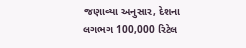જણાવ્યા અનુસાર, દેશના લગભગ 100,000 રિટેલ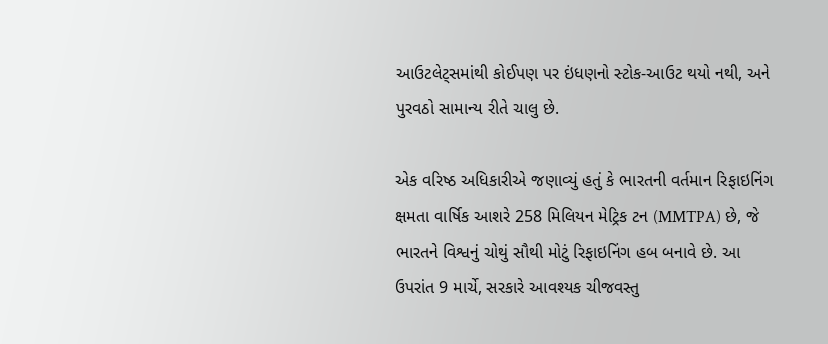આઉટલેટ્સમાંથી કોઈપણ પર ઇંધણનો સ્ટોક-આઉટ થયો નથી, અને પુરવઠો સામાન્ય રીતે ચાલુ છે.

એક વરિષ્ઠ અધિકારીએ જણાવ્યું હતું કે ભારતની વર્તમાન રિફાઇનિંગ ક્ષમતા વાર્ષિક આશરે 258 મિલિયન મેટ્રિક ટન (MMTPA) છે, જે ભારતને વિશ્વનું ચોથું સૌથી મોટું રિફાઇનિંગ હબ બનાવે છે. આ ઉપરાંત 9 માર્ચે, સરકારે આવશ્યક ચીજવસ્તુ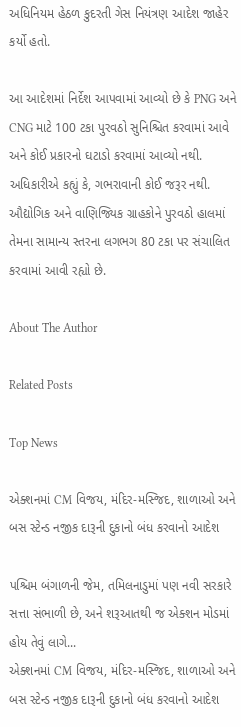અધિનિયમ હેઠળ કુદરતી ગેસ નિયંત્રણ આદેશ જાહેર કર્યો હતો.

આ આદેશમાં નિર્દેશ આપવામાં આવ્યો છે કે PNG અને CNG માટે 100 ટકા પુરવઠો સુનિશ્ચિત કરવામાં આવે અને કોઈ પ્રકારનો ઘટાડો કરવામાં આવ્યો નથી. અધિકારીએ કહ્યું કે, ગભરાવાની કોઈ જરૂર નથી. ઔદ્યોગિક અને વાણિજ્યિક ગ્રાહકોને પુરવઠો હાલમાં તેમના સામાન્ય સ્તરના લગભગ 80 ટકા પર સંચાલિત કરવામાં આવી રહ્યો છે.

About The Author

Related Posts

Top News

એક્શનમાં CM વિજય, મંદિર-મસ્જિદ, શાળાઓ અને બસ સ્ટેન્ડ નજીક દારૂની દુકાનો બંધ કરવાનો આદેશ

પશ્ચિમ બંગાળની જેમ, તમિલનાડુમાં પણ નવી સરકારે સત્તા સંભાળી છે, અને શરૂઆતથી જ એક્શન મોડમાં હોય તેવું લાગે...
એક્શનમાં CM વિજય, મંદિર-મસ્જિદ, શાળાઓ અને બસ સ્ટેન્ડ નજીક દારૂની દુકાનો બંધ કરવાનો આદેશ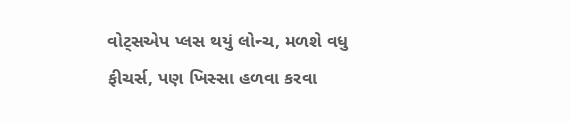વોટ્સએપ પ્લસ થયું લોન્ચ, મળશે વધુ ફીચર્સ, પણ ખિસ્સા હળવા કરવા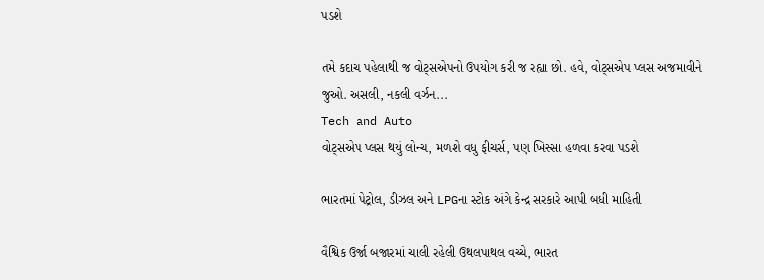પડશે

તમે કદાચ પહેલાથી જ વોટ્સએપનો ઉપયોગ કરી જ રહ્યા છો. હવે, વોટ્સએપ પ્લસ અજમાવીને જુઓ. અસલી, નકલી વર્ઝન...
Tech and Auto
વોટ્સએપ પ્લસ થયું લોન્ચ, મળશે વધુ ફીચર્સ, પણ ખિસ્સા હળવા કરવા પડશે

ભારતમાં પેટ્રોલ, ડીઝલ અને LPGના સ્ટોક અંગે કેન્દ્ર સરકારે આપી બધી માહિતી

વૈશ્વિક ઉર્જા બજારમાં ચાલી રહેલી ઉથલપાથલ વચ્ચે, ભારત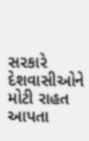સરકારે દેશવાસીઓને મોટી રાહત આપતા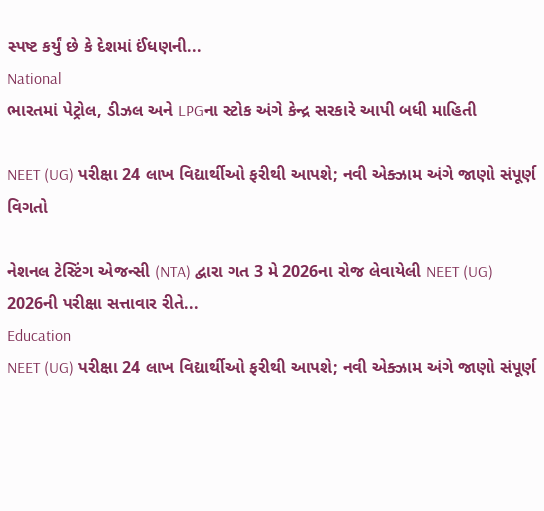સ્પષ્ટ કર્યું છે કે દેશમાં ઈંધણની...
National
ભારતમાં પેટ્રોલ, ડીઝલ અને LPGના સ્ટોક અંગે કેન્દ્ર સરકારે આપી બધી માહિતી

NEET (UG) પરીક્ષા 24 લાખ વિદ્યાર્થીઓ ફરીથી આપશે; નવી એક્ઝામ અંગે જાણો સંપૂર્ણ વિગતો

નેશનલ ટેસ્ટિંગ એજન્સી (NTA) દ્વારા ગત 3 મે 2026ના રોજ લેવાયેલી NEET (UG) 2026ની પરીક્ષા સત્તાવાર રીતે...
Education
NEET (UG) પરીક્ષા 24 લાખ વિદ્યાર્થીઓ ફરીથી આપશે; નવી એક્ઝામ અંગે જાણો સંપૂર્ણ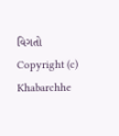વિગતો
Copyright (c) Khabarchhe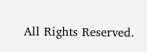All Rights Reserved.